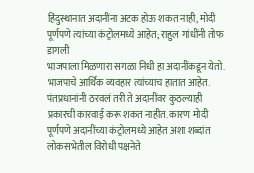हिंदुस्थानात अदानींना अटक होऊ शकत नाही, मोदी पूर्णपणे त्यांच्या कंट्रोलमध्ये आहेत; राहुल गांधींनी तोफ डागली
भाजपाला मिळणारा सगळा निधी हा अदानींकडून येतो. भाजपाचे आर्थिक व्यवहार त्यांच्याच हातात आहेत. पंतप्रधानांनी ठरवलं तरी ते अदानींवर कुठल्याही प्रकारची कारवाई करू शकत नाहीत. कारण मोदी पूर्णपणे अदानींच्या कंट्रोलमध्ये आहेत अशा शब्दांत लोकसभेतील विरोधी पक्षनेते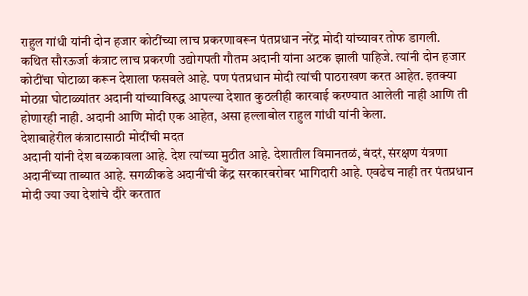राहुल गांधी यांनी दोन हजार कोटींच्या लाच प्रकरणावरून पंतप्रधान नरेंद्र मोदी यांच्यावर तोफ डागली.
कथित सौरऊर्जा कंत्राट लाच प्रकरणी उद्योगपती गौतम अदानी यांना अटक झाली पाहिजे. त्यांनी दोन हजार कोटींचा घोटाळा करून देशाला फसवले आहे. पण पंतप्रधान मोदी त्यांची पाठराखण करत आहेत. इतक्या मोठय़ा घोटाळ्यांतर अदानी यांच्याविरुद्ध आपल्या देशात कुठलीही कारवाई करण्यात आलेली नाही आणि ती होणारही नाही. अदानी आणि मोदी एक आहेत, असा हल्लाबोल राहुल गांधी यांनी केला.
देशाबाहेरील कंत्राटासाठी मोदींची मदत
अदानी यांनी देश बळकावला आहे. देश त्यांच्या मुठीत आहे. देशातील विमानतळं, बंदरं, संरक्षण यंत्रणा अदानींच्या ताब्यात आहे. सगळीकडे अदानींची केंद्र सरकारबरोबर भागिदारी आहे. एवढेच नाही तर पंतप्रधान मोदी ज्या ज्या देशांचे दौरे करतात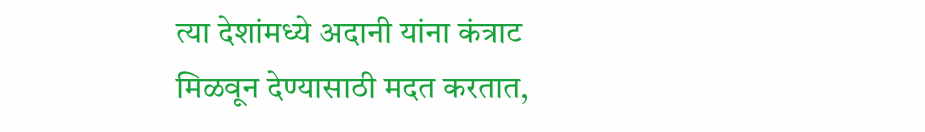त्या देशांमध्ये अदानी यांना कंत्राट मिळवून देण्यासाठी मदत करतात,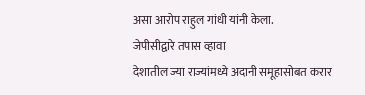असा आरोप राहुल गांधी यांनी केला.
जेपीसीद्वारे तपास व्हावा
देशातील ज्या राज्यांमध्ये अदानी समूहासोबत करार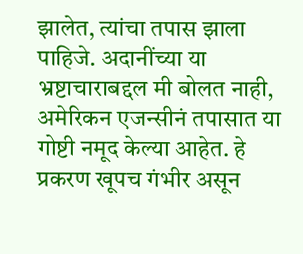झालेत, त्यांचा तपास झाला पाहिजे. अदानींच्या या भ्रष्टाचाराबद्दल मी बोलत नाही, अमेरिकन एजन्सीनं तपासात या गोष्टी नमूद केल्या आहेत. हे प्रकरण खूपच गंभीर असून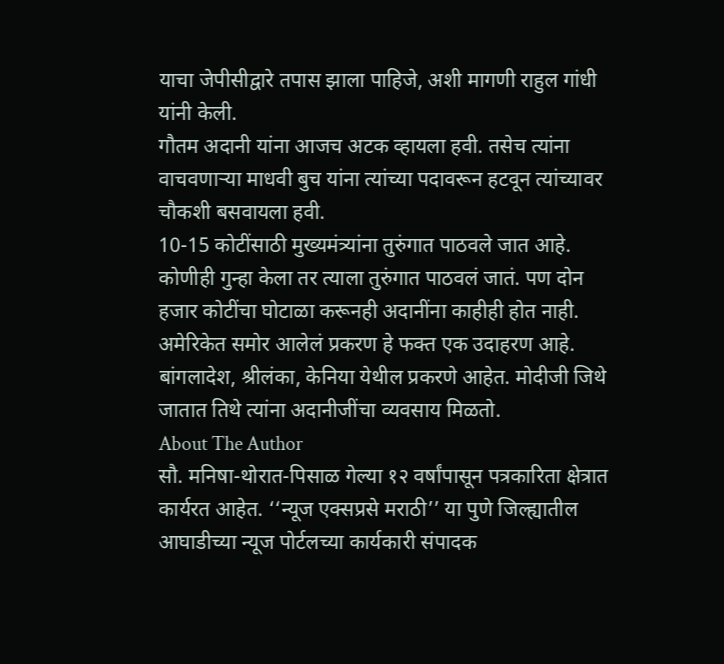याचा जेपीसीद्वारे तपास झाला पाहिजे, अशी मागणी राहुल गांधी यांनी केली.
गौतम अदानी यांना आजच अटक व्हायला हवी. तसेच त्यांना वाचवणाऱ्या माधवी बुच यांना त्यांच्या पदावरून हटवून त्यांच्यावर चौकशी बसवायला हवी.
10-15 कोटींसाठी मुख्यमंत्र्यांना तुरुंगात पाठवले जात आहे. कोणीही गुन्हा केला तर त्याला तुरुंगात पाठवलं जातं. पण दोन हजार कोटींचा घोटाळा करूनही अदानींना काहीही होत नाही.
अमेरिकेत समोर आलेलं प्रकरण हे फक्त एक उदाहरण आहे. बांगलादेश, श्रीलंका, केनिया येथील प्रकरणे आहेत. मोदीजी जिथे जातात तिथे त्यांना अदानीजींचा व्यवसाय मिळतो.
About The Author
सौ. मनिषा-थोरात-पिसाळ गेल्या १२ वर्षांपासून पत्रकारिता क्षेत्रात कार्यरत आहेत. ‘‘न्यूज एक्सप्रसे मराठी’’ या पुणे जिल्ह्यातील आघाडीच्या न्यूज पोर्टलच्या कार्यकारी संपादक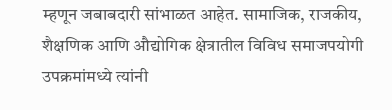म्हणून जबाबदारी सांभाळत आहेत. सामाजिक, राजकीय, शैक्षणिक आणि औद्योगिक क्षेत्रातील विविध समाजपयोगी उपक्रमांमध्ये त्यांनी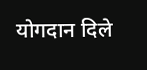योगदान दिले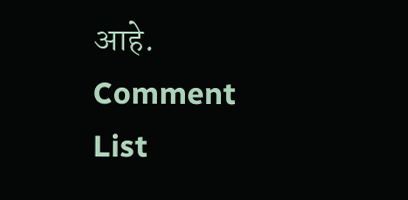आहे.
Comment List